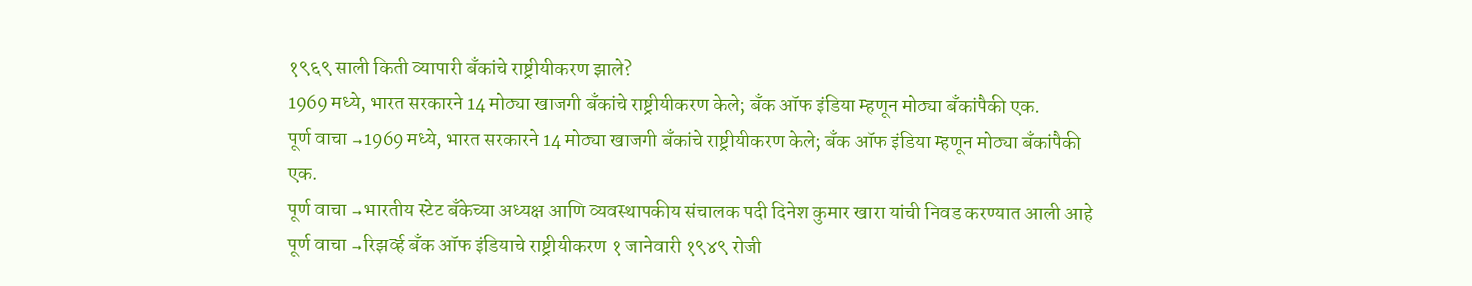१९६९ साली किती व्यापारी बँकांचे राष्ट्रीयीकरण झाले?
1969 मध्ये, भारत सरकारने 14 मोठ्या खाजगी बँकांचे राष्ट्रीयीकरण केले; बँक ऑफ इंडिया म्हणून मोठ्या बँकांपैकी एक.
पूर्ण वाचा →1969 मध्ये, भारत सरकारने 14 मोठ्या खाजगी बँकांचे राष्ट्रीयीकरण केले; बँक ऑफ इंडिया म्हणून मोठ्या बँकांपैकी एक.
पूर्ण वाचा →भारतीय स्टेट बँकेच्या अध्यक्ष आणि व्यवस्थापकीय संचालक पदी दिनेश कुमार खारा यांची निवड करण्यात आली आहे
पूर्ण वाचा →रिझर्व्ह बँक ऑफ इंडियाचे राष्ट्रीयीकरण १ जानेवारी १९४९ रोजी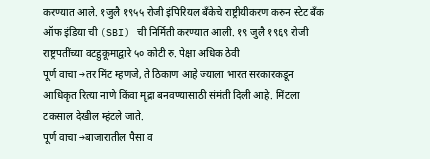करण्यात आले. १जुलै १९५५ रोजी इंपिरियल बँकेचे राष्ट्रीयीकरण करुन स्टेट बँक ऑफ इंडिया ची (SBI) ची निर्मिती करण्यात आली. १९ जुलै १९६९ रोजी राष्ट्रपतींच्या वटहुकूमाद्वारे ५० कोटी रु. पेक्षा अधिक ठेवी
पूर्ण वाचा →तर मिंट म्हणजे, ते ठिकाण आहे ज्याला भारत सरकारकडून आधिकृत रित्या नाणे किंवा मृद्रा बनवण्यासाठी संमंती दिली आहे. मिंटला टकसाल देखील म्हंटले जाते.
पूर्ण वाचा →बाजारातील पैसा व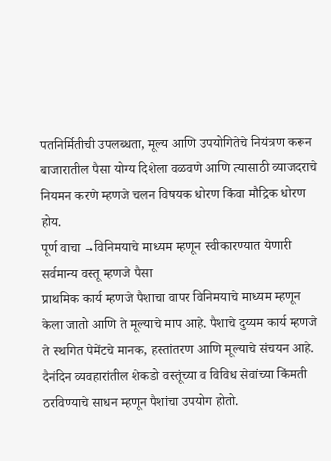पतनिर्मितीची उपलब्धता, मूल्य आणि उपयोगितेचे नियंत्रण करून बाजारातील पैसा योग्य दिशेला वळवणे आणि त्यासाठी व्याजदराचे नियमन करणे म्हणजे चलन विषयक धोरण किंवा मौद्रिक धोरण होय.
पूर्ण वाचा →विनिमयाचे माध्यम म्हणून स्वीकारण्यात येणारी सर्वमान्य वस्तू म्हणजे पैसा
प्राथमिक कार्य म्हणजे पैशाचा वापर विनिमयाचे माध्यम म्हणून केला जातो आणि ते मूल्याचे माप आहे. पैशाचे दुय्यम कार्य म्हणजे ते स्थगित पेमेंटचे मानक, हस्तांतरण आणि मूल्याचे संचयन आहे.
दैनंदिन व्यवहारांतील शेकडो वस्तूंच्या व विविध सेवांच्या किंमती ठरविण्याचे साधन म्हणून पैशांचा उपयोग होतो.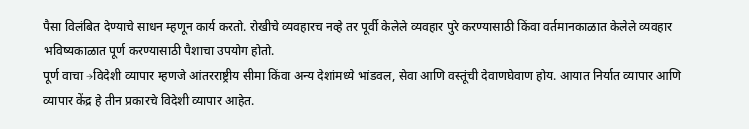पैसा विलंबित देण्याचे साधन म्हणून कार्य करतो. रोखीचे व्यवहारच नव्हे तर पूर्वी केलेले व्यवहार पुरे करण्यासाठी किंवा वर्तमानकाळात केलेले व्यवहार भविष्यकाळात पूर्ण करण्यासाठी पैशाचा उपयोग होतो.
पूर्ण वाचा →विदेशी व्यापार म्हणजे आंतरराष्ट्रीय सीमा किंवा अन्य देशांमध्ये भांडवल, सेवा आणि वस्तूंची देवाणघेवाण होय. आयात निर्यात व्यापार आणि व्यापार केंद्र हे तीन प्रकारचे विदेशी व्यापार आहेत.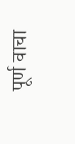पूर्ण वाचा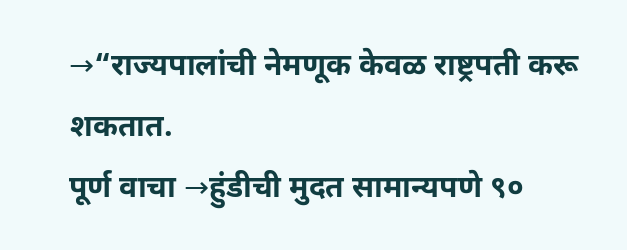→“राज्यपालांची नेमणूक केवळ राष्ट्रपती करू शकतात.
पूर्ण वाचा →हुंडीची मुदत सामान्यपणे ९०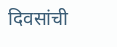दिवसांची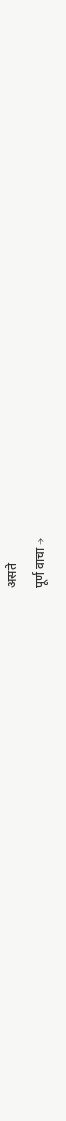असते
पूर्ण वाचा →